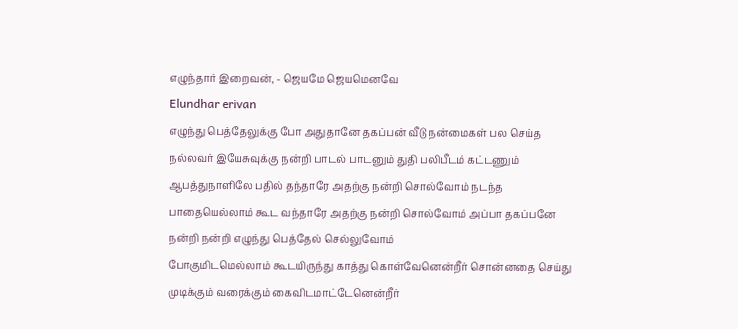எழுந்தார் இறைவன், - ஜெயமே ஜெயமெனவே
Elundhar erivan
எழுந்து பெத்தேலுக்கு போ அதுதானே தகப்பன் வீடு நன்மைகள் பல செய்த நல்லவர் இயேசுவுக்கு நன்றி பாடல் பாடனும் துதி பலிபீடம் கட்டணும்
ஆபத்துநாளிலே பதில் தந்தாரே அதற்கு நன்றி சொல்வோம் நடந்த பாதையெல்லாம் கூட வந்தாரே அதற்கு நன்றி சொல்வோம் அப்பா தகப்பனே நன்றி நன்றி எழுந்து பெத்தேல் செல்லுவோம்
போகுமிடமெல்லாம் கூடயிருந்து காத்து கொள்வேனென்றீர் சொன்னதை செய்து முடிக்கும் வரைக்கும் கைவிடமாட்டேனென்றீர்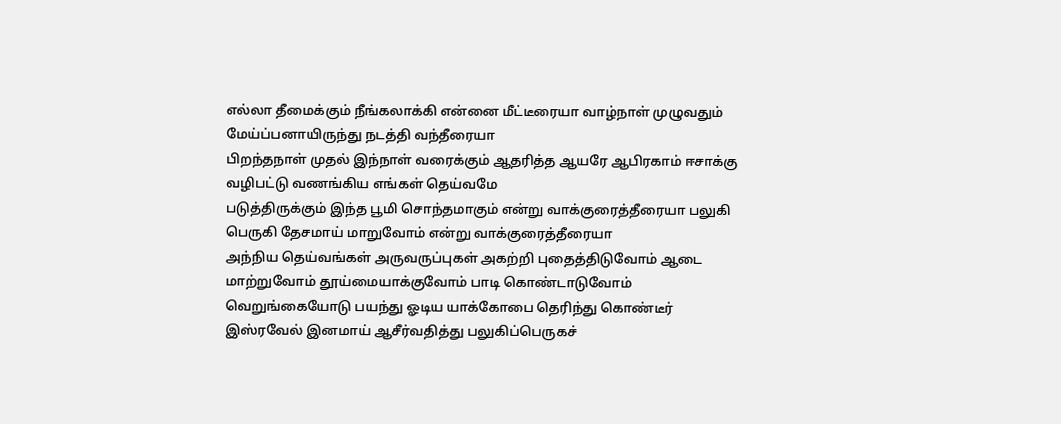எல்லா தீமைக்கும் நீங்கலாக்கி என்னை மீட்டீரையா வாழ்நாள் முழுவதும் மேய்ப்பனாயிருந்து நடத்தி வந்தீரையா
பிறந்தநாள் முதல் இந்நாள் வரைக்கும் ஆதரித்த ஆயரே ஆபிரகாம் ஈசாக்கு வழிபட்டு வணங்கிய எங்கள் தெய்வமே
படுத்திருக்கும் இந்த பூமி சொந்தமாகும் என்று வாக்குரைத்தீரையா பலுகி பெருகி தேசமாய் மாறுவோம் என்று வாக்குரைத்தீரையா
அந்நிய தெய்வங்கள் அருவருப்புகள் அகற்றி புதைத்திடுவோம் ஆடை மாற்றுவோம் தூய்மையாக்குவோம் பாடி கொண்டாடுவோம்
வெறுங்கையோடு பயந்து ஓடிய யாக்கோபை தெரிந்து கொண்டீர் இஸ்ரவேல் இனமாய் ஆசீர்வதித்து பலுகிப்பெருகச்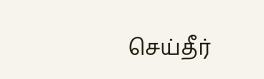செய்தீர்